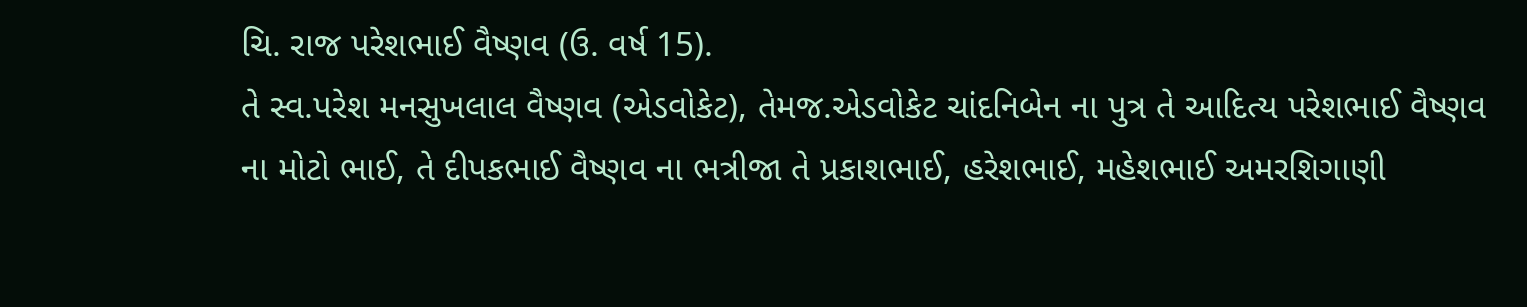ચિ. રાજ પરેશભાઈ વૈષ્ણવ (ઉ. વર્ષ 15).
તે સ્વ.પરેશ મનસુખલાલ વૈષ્ણવ (એડવોકેટ), તેમજ.એડવોકેટ ચાંદનિબેન ના પુત્ર તે આદિત્ય પરેશભાઈ વૈષ્ણવ ના મોટો ભાઈ, તે દીપકભાઈ વૈષ્ણવ ના ભત્રીજા તે પ્રકાશભાઈ, હરેશભાઈ, મહેશભાઈ અમરશિગાણી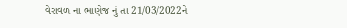વેરાવળ ના ભાણેજ નું તા 21/03/2022ને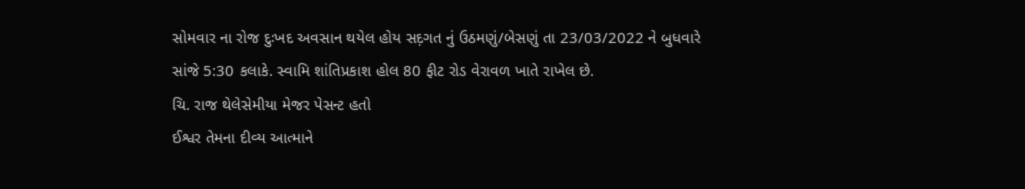સોમવાર ના રોજ દુઃખદ અવસાન થયેલ હોય સદ઼ગત નું ઉઠમણું/બેસણું તા 23/03/2022 ને બુધવારે સાંજે 5:30 કલાકે. સ્વામિ શાંતિપ્રકાશ હોલ 80 ફીટ રોડ વેરાવળ ખાતે રાખેલ છે.
ચિ. રાજ થેલેસેમીયા મેજર પેસન્ટ હતો
ઈશ્વર તેમના દીવ્ય આત્માને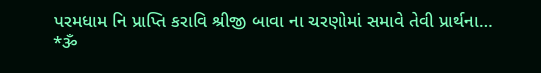પરમધામ નિ પ્રાપ્તિ કરાવિ શ્રીજી બાવા ના ચરણોમાં સમાવે તેવી પ્રાર્થના…
*ૐ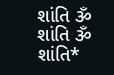શાંતિ ૐ શાંતિ ૐ શાંતિ*